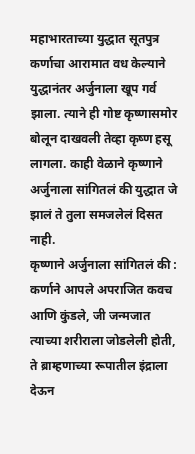महाभारताच्या युद्धात सूतपुत्र कर्णाचा आरामात वध केल्याने युद्धानंतर अर्जुनाला खूप गर्व झाला. त्याने ही गोष्ट कृष्णासमोर बोलून दाखवली तेव्हा कृष्ण हसू लागला. काही वेळाने कृष्णाने अर्जुनाला सांगितलं की युद्धात जे झालं ते तुला समजलेलं दिसत नाही.
कृष्णाने अर्जुनाला सांगितलं की : कर्णाने आपले अपराजित कवच आणि कुंडले, जी जन्मजात त्याच्या शरीराला जोडलेली होती, ते ब्राम्हणाच्या रूपातील इंद्राला देऊन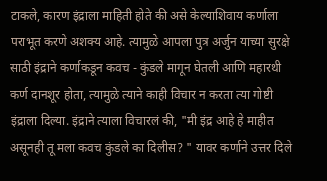टाकले, कारण इंद्राला माहिती होते की असे केल्याशिवाय कर्णाला पराभूत करणे अशक्य आहे. त्यामुळे आपला पुत्र अर्जुन याच्या सुरक्षे साठी इंद्राने कर्णाकडून कवच - कुंडले मागून घेतली आणि महारथी कर्ण दानशूर होता, त्यामुळे त्याने काही विचार न करता त्या गोष्टी इंद्राला दिल्या. इंद्राने त्याला विचारलं की, "मी इंद्र आहे हे माहीत असूनही तू मला कवच कुंडले का दिलीस? " यावर कर्णाने उत्तर दिले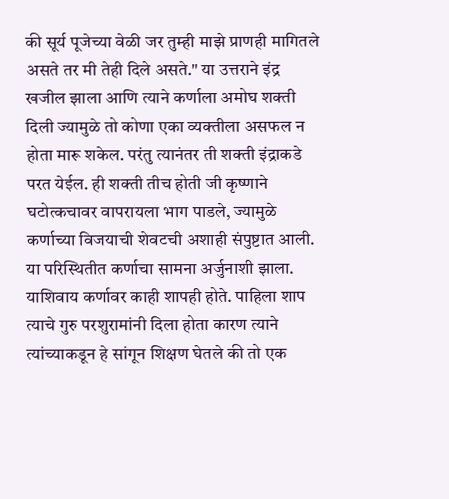की सूर्य पूजेच्या वेळी जर तुम्ही माझे प्राणही मागितले असते तर मी तेही दिले असते." या उत्तराने इंद्र खजील झाला आणि त्याने कर्णाला अमोघ शक्ती दिली ज्यामुळे तो कोणा एका व्यक्तीला असफल न होता मारू शकेल. परंतु त्यानंतर ती शक्ती इंद्राकडे परत येईल. ही शक्ती तीच होती जी कृष्णाने घटोत्कचावर वापरायला भाग पाडले, ज्यामुळे कर्णाच्या विजयाची शेवटची अशाही संपुष्टात आली.
या परिस्थितीत कर्णाचा सामना अर्जुनाशी झाला. याशिवाय कर्णावर काही शापही होते. पाहिला शाप त्याचे गुरु परशुरामांनी दिला होता कारण त्याने त्यांच्याकडून हे सांगून शिक्षण घेतले की तो एक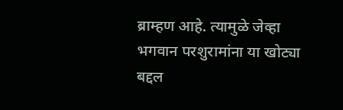ब्राम्हण आहे. त्यामुळे जेव्हा भगवान परशुरामांना या खोट्या बद्दल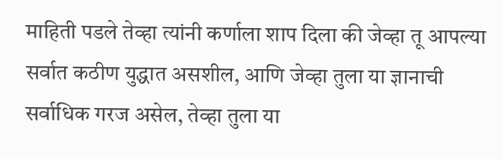माहिती पडले तेव्हा त्यांनी कर्णाला शाप दिला की जेव्हा तू आपल्या सर्वात कठीण युद्धात असशील, आणि जेव्हा तुला या ज्ञानाची सर्वाधिक गरज असेल, तेव्हा तुला या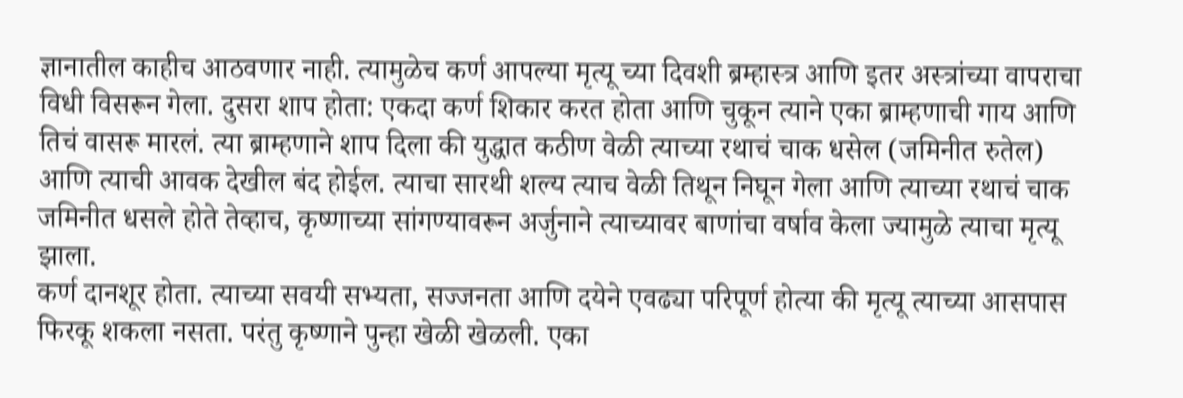ज्ञानातील काहीच आठवणार नाही. त्यामुळेच कर्ण आपल्या मृत्यू च्या दिवशी ब्रम्हास्त्र आणि इतर अस्त्रांच्या वापराचा विधी विसरून गेला. दुसरा शाप होता: एकदा कर्ण शिकार करत होता आणि चुकून त्याने एका ब्राम्हणाची गाय आणि तिचं वासरू मारलं. त्या ब्राम्हणाने शाप दिला की युद्धात कठीण वेळी त्याच्या रथाचं चाक धसेल (जमिनीत रुतेल) आणि त्याची आवक देखील बंद होईल. त्याचा सारथी शल्य त्याच वेळी तिथून निघून गेला आणि त्याच्या रथाचं चाक जमिनीत धसले होते तेव्हाच, कृष्णाच्या सांगण्यावरून अर्जुनाने त्याच्यावर बाणांचा वर्षाव केला ज्यामुळे त्याचा मृत्यू झाला.
कर्ण दानशूर होता. त्याच्या सवयी सभ्यता, सज्जनता आणि दयेने एवढ्या परिपूर्ण होत्या की मृत्यू त्याच्या आसपास फिरकू शकला नसता. परंतु कृष्णाने पुन्हा खेळी खेळली. एका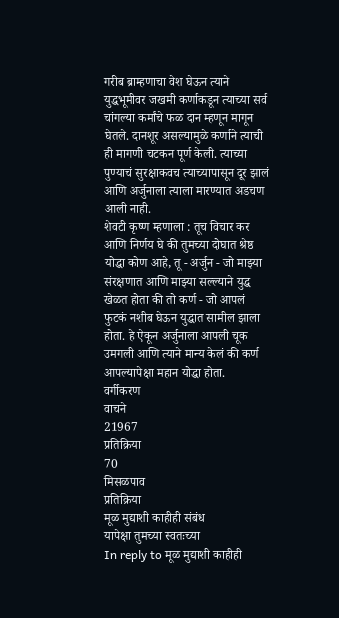गरीब ब्राम्हणाचा वेश घेऊन त्याने युद्धभूमीवर जखमी कर्णाकडून त्याच्या सर्व चांगल्या कर्मांचे फळ दान म्हणून मागून घेतले. दानशूर असल्यामुळे कर्णाने त्याची ही मागणी चटकन पूर्ण केली. त्याच्या पुण्याचं सुरक्षाकवच त्याच्यापासून दूर झालं आणि अर्जुनाला त्याला मारण्यात अडचण आली नाही.
शेवटी कृष्ण म्हणाला : तूच विचार कर आणि निर्णय घे की तुमच्या दोघात श्रेष्ठ योद्धा कोण आहे, तू - अर्जुन - जो माझ्या संरक्षणात आणि माझ्या सल्ल्याने युद्ध खेळत होता की तो कर्ण - जो आपलं फुटकं नशीब घेऊन युद्धात सामील झाला होता. हे ऐकून अर्जुनाला आपली चूक उमगली आणि त्याने मान्य केलं की कर्ण आपल्यापेक्षा महान योद्धा होता.
वर्गीकरण
वाचने
21967
प्रतिक्रिया
70
मिसळपाव
प्रतिक्रिया
मूळ मुद्याशी काहीही संबंध
यापेक्षा तुमच्या स्वतःच्या
In reply to मूळ मुद्याशी काहीही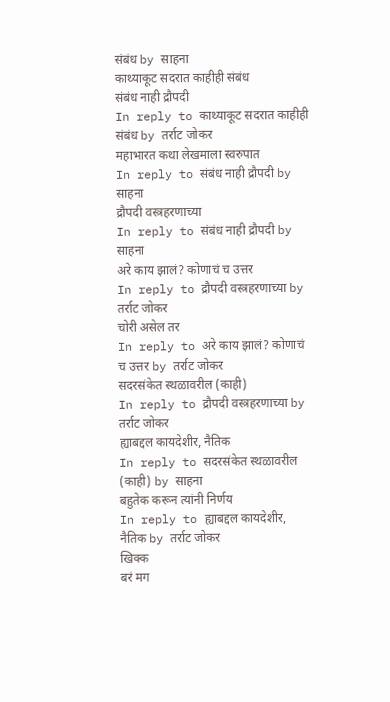संबंध by साहना
काथ्याकूट सदरात काहीही संबंध
संबंध नाही द्रौपदी
In reply to काथ्याकूट सदरात काहीही संबंध by तर्राट जोकर
महाभारत कथा लेखमाला स्वरुपात
In reply to संबंध नाही द्रौपदी by साहना
द्रौपदी वस्त्रहरणाच्या
In reply to संबंध नाही द्रौपदी by साहना
अरे काय झालं? कोणाचं च उत्तर
In reply to द्रौपदी वस्त्रहरणाच्या by तर्राट जोकर
चोरी असेल तर
In reply to अरे काय झालं? कोणाचं च उत्तर by तर्राट जोकर
सदरसंकेत स्थळावरील (काही)
In reply to द्रौपदी वस्त्रहरणाच्या by तर्राट जोकर
ह्याबद्दल कायदेशीर, नैतिक
In reply to सदरसंकेत स्थळावरील (काही) by साहना
बहुतेक करून त्यांनी निर्णय
In reply to ह्याबद्दल कायदेशीर, नैतिक by तर्राट जोकर
खिक्क
बरं मग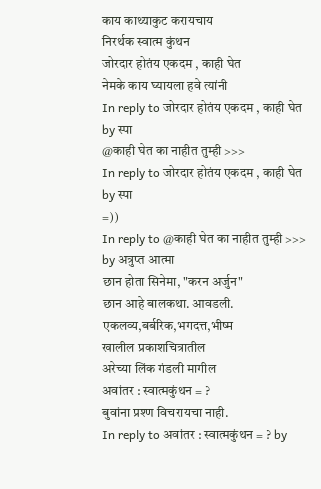काय काथ्याकुट करायचाय
निरर्थक स्वात्म कुंथन
जोरदार होतंय एकदम , काही घेत
नेमके काय घ्यायला हवे त्यांनी
In reply to जोरदार होतंय एकदम , काही घेत by स्पा
@काही घेत का नाहीत तुम्ही >>>
In reply to जोरदार होतंय एकदम , काही घेत by स्पा
=))
In reply to @काही घेत का नाहीत तुम्ही >>> by अत्रुप्त आत्मा
छान होता सिनेमा, "करन अर्जुन"
छान आहे बालकथा. आवडली.
एकलव्य,बर्बरिक,भगदत्त,भीष्म
खालील प्रकाशचित्रातील
अरेच्या लिंक गंडली मागील
अवांतर : स्वात्मकुंथन = ?
बुवांना प्रश्ण विचरायचा नाही.
In reply to अवांतर : स्वात्मकुंथन = ? by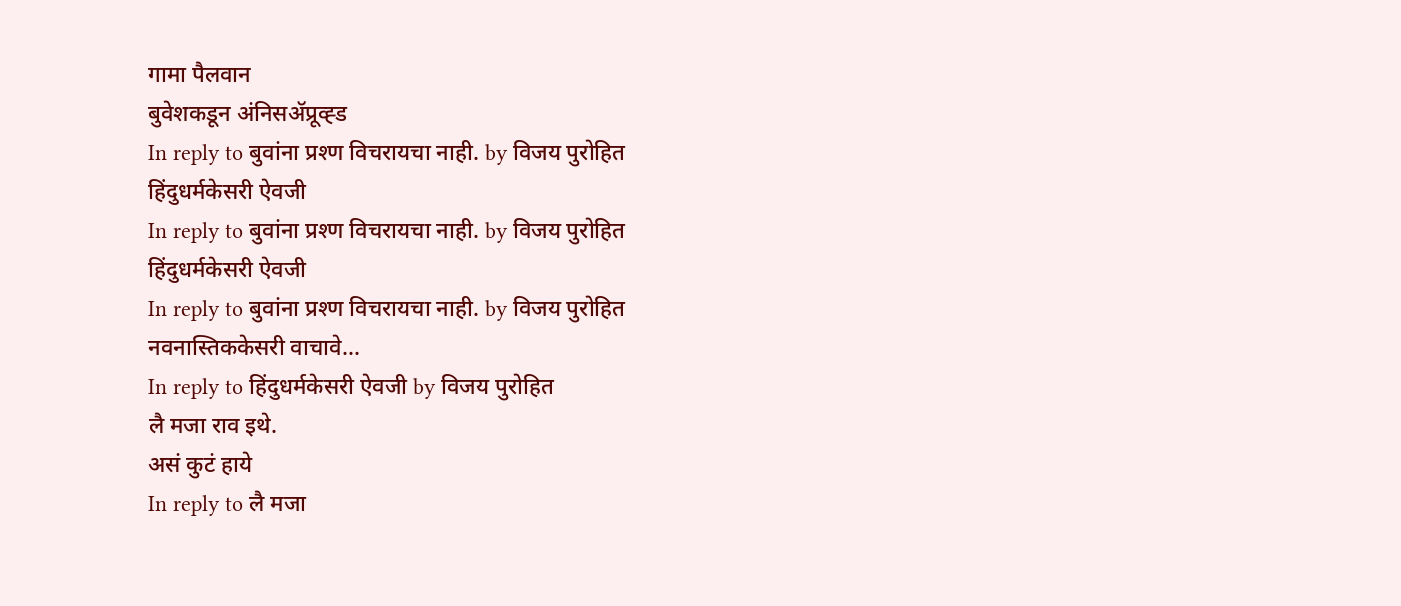गामा पैलवान
बुवेशकडून अंनिसॲप्रूव्ह्ड
In reply to बुवांना प्रश्ण विचरायचा नाही. by विजय पुरोहित
हिंदुधर्मकेसरी ऐवजी
In reply to बुवांना प्रश्ण विचरायचा नाही. by विजय पुरोहित
हिंदुधर्मकेसरी ऐवजी
In reply to बुवांना प्रश्ण विचरायचा नाही. by विजय पुरोहित
नवनास्तिककेसरी वाचावे...
In reply to हिंदुधर्मकेसरी ऐवजी by विजय पुरोहित
लै मजा राव इथे.
असं कुटं हाये
In reply to लै मजा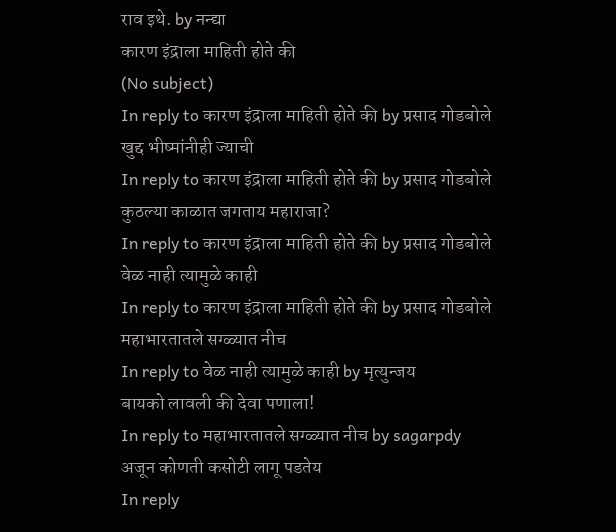राव इथे. by नन्द्या
कारण इंद्राला माहिती होते की
(No subject)
In reply to कारण इंद्राला माहिती होते की by प्रसाद गोडबोले
खुद्द भीष्मांनीही ज्याची
In reply to कारण इंद्राला माहिती होते की by प्रसाद गोडबोले
कुठल्या काळात जगताय महाराजा?
In reply to कारण इंद्राला माहिती होते की by प्रसाद गोडबोले
वेळ नाही त्यामुळे काही
In reply to कारण इंद्राला माहिती होते की by प्रसाद गोडबोले
महाभारतातले सग्ळ्यात नीच
In reply to वेळ नाही त्यामुळे काही by मृत्युन्जय
बायको लावली की देवा पणाला!
In reply to महाभारतातले सग्ळ्यात नीच by sagarpdy
अजून कोणती कसोटी लागू पडतेय
In reply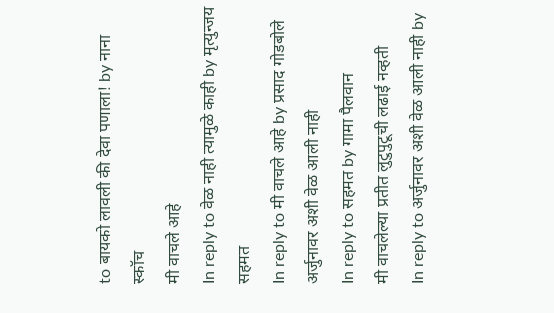to बायको लावली की देवा पणाला! by नाना स्कॉच
मी वाचले आहे
In reply to वेळ नाही त्यामुळे काही by मृत्युन्जय
सहमत
In reply to मी वाचले आहे by प्रसाद गोडबोले
अर्जुनावर अशी वेळ आली नाही
In reply to सहमत by गामा पैलवान
मी वाचलेल्या प्रतीत लुटुपुटूची लढाई नव्हती
In reply to अर्जुनावर अशी वेळ आली नाही by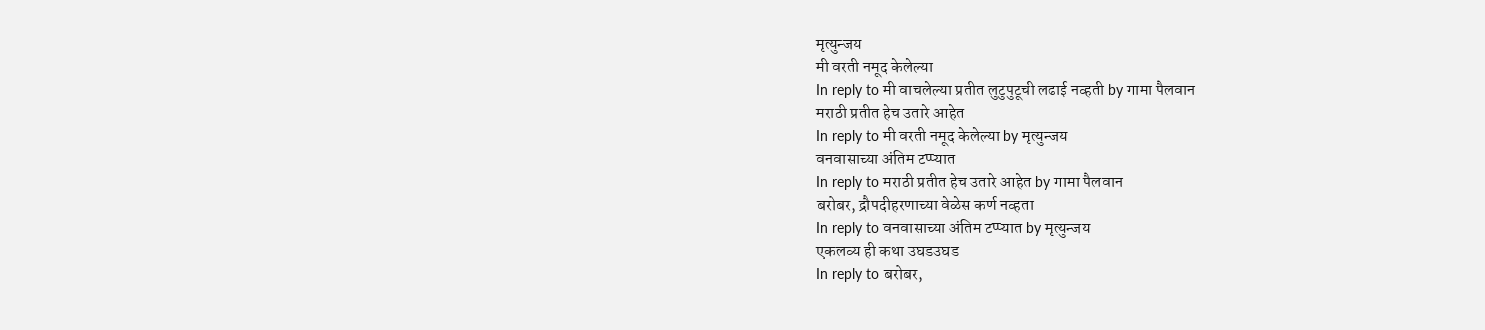मृत्युन्जय
मी वरती नमूद केलेल्या
In reply to मी वाचलेल्या प्रतीत लुटुपुटूची लढाई नव्हती by गामा पैलवान
मराठी प्रतीत हेच उतारे आहेत
In reply to मी वरती नमूद केलेल्या by मृत्युन्जय
वनवासाच्या अंतिम टप्प्यात
In reply to मराठी प्रतीत हेच उतारे आहेत by गामा पैलवान
बरोबर, द्रौपदीहरणाच्या वेळेस कर्ण नव्हता
In reply to वनवासाच्या अंतिम टप्प्यात by मृत्युन्जय
एकलव्य ही कथा उघडउघड
In reply to बरोबर,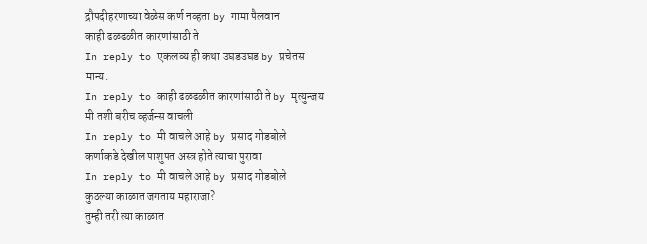द्रौपदीहरणाच्या वेळेस कर्ण नव्हता by गामा पैलवान
काही ढळढळीत कारणांसाठी ते
In reply to एकलव्य ही कथा उघडउघड by प्रचेतस
मान्य.
In reply to काही ढळढळीत कारणांसाठी ते by मृत्युन्जय
मी तशी बरीच व्हर्जन्स वाचली
In reply to मी वाचले आहे by प्रसाद गोडबोले
कर्णाकडे देखील पाशुपत अस्त्र होते त्याचा पुरावा
In reply to मी वाचले आहे by प्रसाद गोडबोले
कुठल्या काळात जगताय महाराजा?
तुम्ही तरी त्या काळात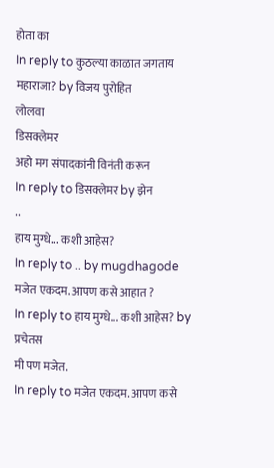होता का
In reply to कुठल्या काळात जगताय महाराजा? by विजय पुरोहित
लोलवा
डिसक्लेमर
अहो मग संपादकांनी विनंती करून
In reply to डिसक्लेमर by झेन
..
हाय मुग्धे... कशी आहेस?
In reply to .. by mugdhagode
मजेत एकदम. आपण कसे आहात ?
In reply to हाय मुग्धे... कशी आहेस? by प्रचेतस
मी पण मजेत.
In reply to मजेत एकदम. आपण कसे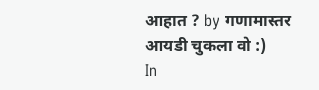आहात ? by गणामास्तर
आयडी चुकला वो :)
In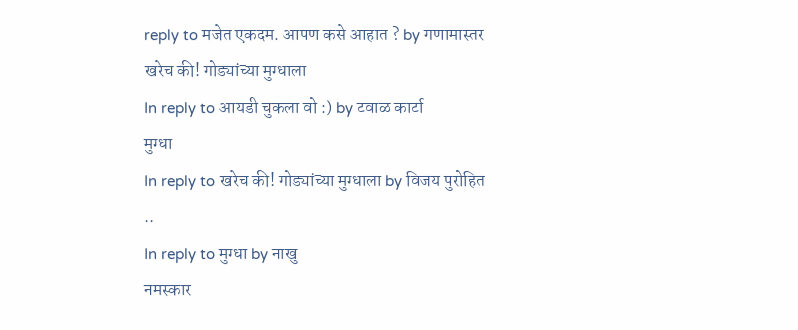reply to मजेत एकदम. आपण कसे आहात ? by गणामास्तर
खरेच की! गोड्यांच्या मुग्धाला
In reply to आयडी चुकला वो :) by टवाळ कार्टा
मुग्धा
In reply to खरेच की! गोड्यांच्या मुग्धाला by विजय पुरोहित
..
In reply to मुग्धा by नाखु
नमस्कार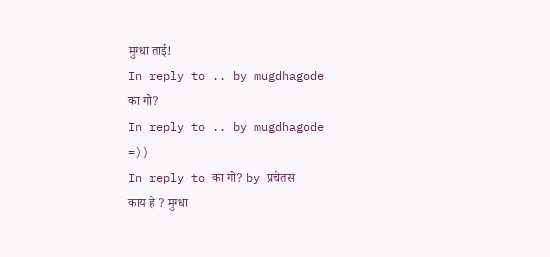मुग्धा ताई!
In reply to .. by mugdhagode
का गो?
In reply to .. by mugdhagode
=))
In reply to का गो? by प्रचेतस
काय हे ? मुग्धा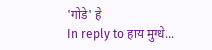'गोडे' हे
In reply to हाय मुग्धे...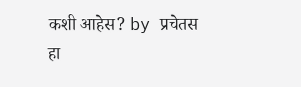कशी आहेस? by प्रचेतस
हा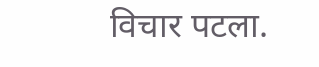विचार पटला.